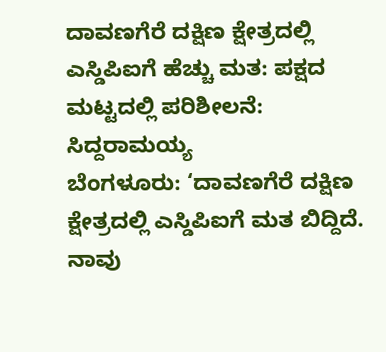ದಾವಣಗೆರೆ ದಕ್ಷಿಣ ಕ್ಷೇತ್ರದಲ್ಲಿ ಎಸ್ಡಿಪಿಐಗೆ ಹೆಚ್ಚು ಮತ: ಪಕ್ಷದ ಮಟ್ಟದಲ್ಲಿ ಪರಿಶೀಲನೆ: ಸಿದ್ದರಾಮಯ್ಯ
ಬೆಂಗಳೂರು: ‘ದಾವಣಗೆರೆ ದಕ್ಷಿಣ ಕ್ಷೇತ್ರದಲ್ಲಿ ಎಸ್ಡಿಪಿಐಗೆ ಮತ ಬಿದ್ದಿದೆ. ನಾವು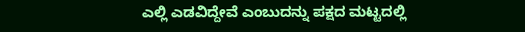ಎಲ್ಲಿ ಎಡವಿದ್ದೇವೆ ಎಂಬುದನ್ನು ಪಕ್ಷದ ಮಟ್ಟದಲ್ಲಿ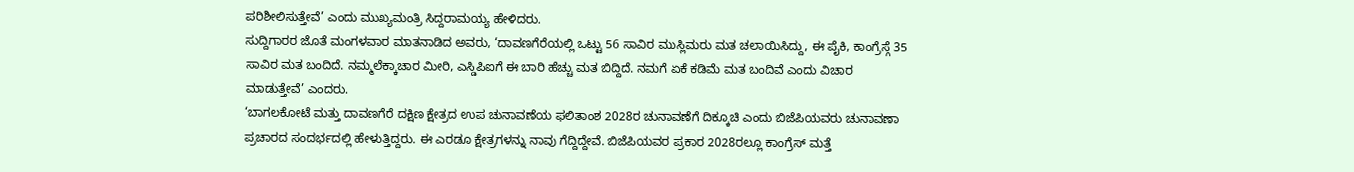ಪರಿಶೀಲಿಸುತ್ತೇವೆ’ ಎಂದು ಮುಖ್ಯಮಂತ್ರಿ ಸಿದ್ದರಾಮಯ್ಯ ಹೇಳಿದರು.
ಸುದ್ದಿಗಾರರ ಜೊತೆ ಮಂಗಳವಾರ ಮಾತನಾಡಿದ ಅವರು, ‘ದಾವಣಗೆರೆಯಲ್ಲಿ ಒಟ್ಟು 56 ಸಾವಿರ ಮುಸ್ಲಿಮರು ಮತ ಚಲಾಯಿಸಿದ್ದು, ಈ ಪೈಕಿ, ಕಾಂಗ್ರೆಸ್ಗೆ 35 ಸಾವಿರ ಮತ ಬಂದಿದೆ. ನಮ್ಮಲೆಕ್ಕಾಚಾರ ಮೀರಿ, ಎಸ್ಡಿಪಿಐಗೆ ಈ ಬಾರಿ ಹೆಚ್ಚು ಮತ ಬಿದ್ದಿದೆ. ನಮಗೆ ಏಕೆ ಕಡಿಮೆ ಮತ ಬಂದಿವೆ ಎಂದು ವಿಚಾರ ಮಾಡುತ್ತೇವೆ’ ಎಂದರು.
‘ಬಾಗಲಕೋಟೆ ಮತ್ತು ದಾವಣಗೆರೆ ದಕ್ಷಿಣ ಕ್ಷೇತ್ರದ ಉಪ ಚುನಾವಣೆಯ ಫಲಿತಾಂಶ 2028ರ ಚುನಾವಣೆಗೆ ದಿಕ್ಕೂಚಿ ಎಂದು ಬಿಜೆಪಿಯವರು ಚುನಾವಣಾ ಪ್ರಚಾರದ ಸಂದರ್ಭದಲ್ಲಿ ಹೇಳುತ್ತಿದ್ದರು. ಈ ಎರಡೂ ಕ್ಷೇತ್ರಗಳನ್ನು ನಾವು ಗೆದ್ದಿದ್ದೇವೆ. ಬಿಜೆಪಿಯವರ ಪ್ರಕಾರ 2028ರಲ್ಲೂ ಕಾಂಗ್ರೆಸ್ ಮತ್ತೆ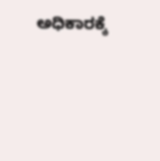ಅಧಿಕಾರಕ್ಕೆ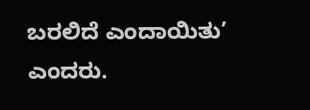ಬರಲಿದೆ ಎಂದಾಯಿತು’ ಎಂದರು.